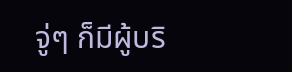จู่ๆ ก็มีผู้บริ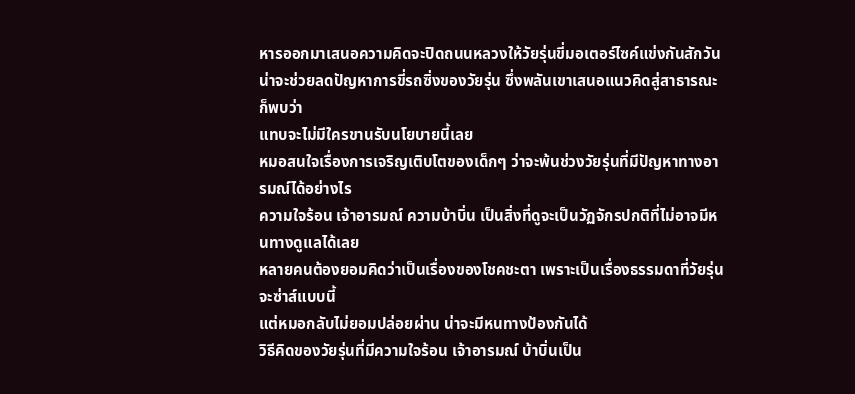หารออกมาเสนอความคิดจะปิดถนนหลวงให้วัยรุ่นขี่มอเตอร์ไซค์แข่งกันสักวัน
น่าจะช่วยลดปัญหาการขี่รถซิ่งของวัยรุ่น ซึ่งพลันเขาเสนอแนวคิดสู่สาธารณะก็พบว่า
แทบจะไม่มีใครขานรับนโยบายนี้เลย
หมอสนใจเรื่องการเจริญเติบโตของเด็กๆ ว่าจะพ้นช่วงวัยรุ่นที่มีปัญหาทางอารมณ์ได้อย่างไร
ความใจร้อน เจ้าอารมณ์ ความบ้าบิ่น เป็นสิ่งที่ดูจะเป็นวัฏจักรปกติที่ไม่อาจมีหนทางดูแลได้เลย
หลายคนต้องยอมคิดว่าเป็นเรื่องของโชคชะตา เพราะเป็นเรื่องธรรมดาที่วัยรุ่นจะซ่าส์แบบนี้
แต่หมอกลับไม่ยอมปล่อยผ่าน น่าจะมีหนทางป้องกันได้
วิธีคิดของวัยรุ่นที่มีความใจร้อน เจ้าอารมณ์ บ้าบิ่นเป็น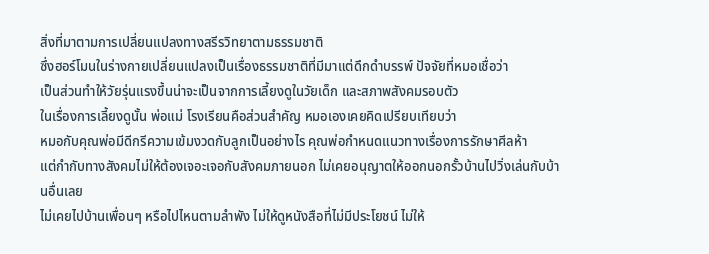สิ่งที่มาตามการเปลี่ยนแปลงทางสรีรวิทยาตามธรรมชาติ
ซึ่งฮอร์โมนในร่างกายเปลี่ยนแปลงเป็นเรื่องธรรมชาติที่มีมาแต่ดึกดำบรรพ์ ปัจจัยที่หมอเชื่อว่า
เป็นส่วนทำให้วัยรุ่นแรงขึ้นน่าจะเป็นจากการเลี้ยงดูในวัยเด็ก และสภาพสังคมรอบตัว
ในเรื่องการเลี้ยงดูนั้น พ่อแม่ โรงเรียนคือส่วนสำคัญ หมอเองเคยคิดเปรียบเทียบว่า
หมอกับคุณพ่อมีดีกรีความเข้มงวดกับลูกเป็นอย่างไร คุณพ่อกำหนดแนวทางเรื่องการรักษาศีลห้า
แต่กำกับทางสังคมไม่ให้ต้องเจอะเจอกับสังคมภายนอก ไม่เคยอนุญาตให้ออกนอกรั้วบ้านไปวิ่งเล่นกับบ้านอื่นเลย
ไม่เคยไปบ้านเพื่อนๆ หรือไปไหนตามลำพัง ไม่ให้ดูหนังสือที่ไม่มีประโยชน์ ไม่ให้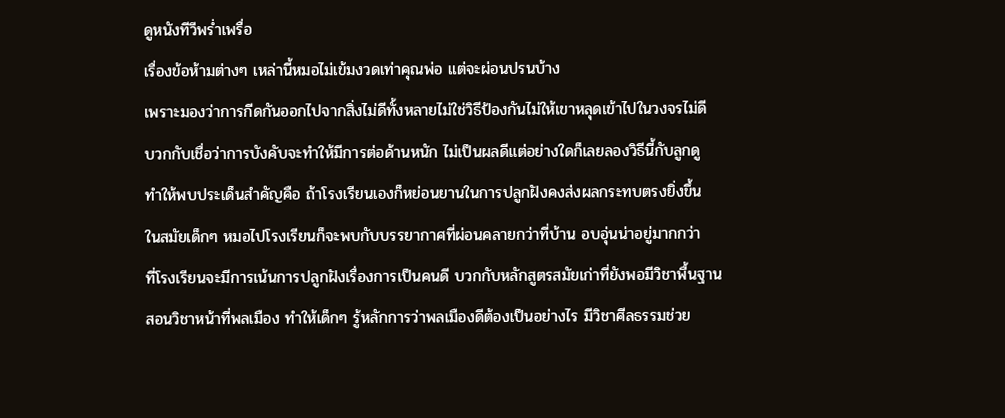ดูหนังทีวีพร่ำเพรื่อ
เรื่องข้อห้ามต่างๆ เหล่านี้หมอไม่เข้มงวดเท่าคุณพ่อ แต่จะผ่อนปรนบ้าง
เพราะมองว่าการกีดกันออกไปจากสิ่งไม่ดีทั้งหลายไม่ใช่วิธีป้องกันไม่ให้เขาหลุดเข้าไปในวงจรไม่ดี
บวกกับเชื่อว่าการบังคับจะทำให้มีการต่อด้านหนัก ไม่เป็นผลดีแต่อย่างใดก็เลยลองวิธีนี้กับลูกดู
ทำให้พบประเด็นสำคัญคือ ถ้าโรงเรียนเองก็หย่อนยานในการปลูกฝังคงส่งผลกระทบตรงยิ่งขึ้น
ในสมัยเด็กๆ หมอไปโรงเรียนก็จะพบกับบรรยากาศที่ผ่อนคลายกว่าที่บ้าน อบอุ่นน่าอยู่มากกว่า
ที่โรงเรียนจะมีการเน้นการปลูกฝังเรื่องการเป็นคนดี บวกกับหลักสูตรสมัยเก่าที่ยังพอมีวิชาพื้นฐาน
สอนวิชาหน้าที่พลเมือง ทำให้เด็กๆ รู้หลักการว่าพลเมืองดีต้องเป็นอย่างไร มีวิชาศีลธรรมช่วย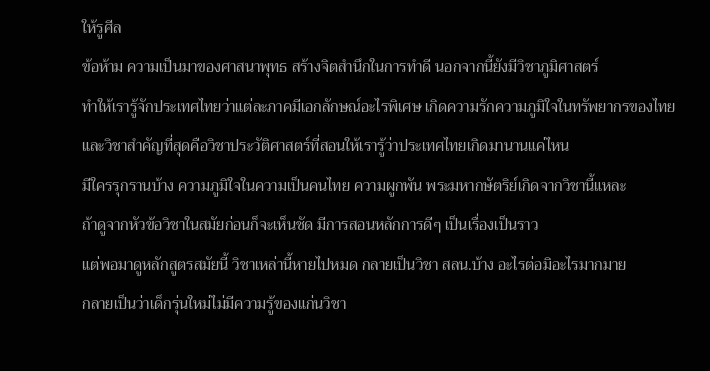ให้รูศีล
ข้อห้าม ความเป็นมาของศาสนาพุทธ สร้างจิตสำนึกในการทำดี นอกจากนี้ยังมีวิชาภูมิศาสตร์
ทำให้เรารู้จักประเทศไทยว่าแต่ละภาคมีเอกลักษณ์อะไรพิเศษ เกิดความรักความภูมิใจในทรัพยากรของไทย
และวิชาสำคัญที่สุดคือวิชาประวัติศาสตร์ที่สอนให้เรารู้ว่าประเทศไทยเกิดมานานแค่ไหน
มีใครรุกรานบ้าง ความภูมิใจในความเป็นคนไทย ความผูกพัน พระมหากษัตริย์เกิดจากวิชานี้แหละ
ถ้าดูจากหัวข้อวิชาในสมัยก่อนก็จะเห็นชัด มีการสอนหลักการดีๆ เป็นเรื่องเป็นราว
แต่พอมาดูหลักสูตรสมัยนี้ วิชาเหล่านี้หายไปหมด กลายเป็นวิชา สลน.บ้าง อะไรต่อมิอะไรมากมาย
กลายเป็นว่าเด็กรุ่นใหม่ไม่มีความรู้ของแก่นวิชา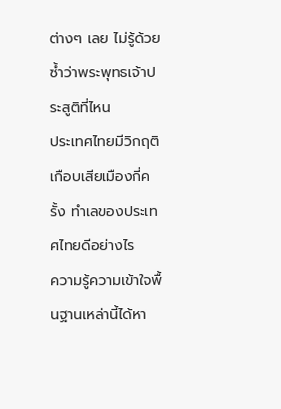ต่างๆ เลย ไม่รู้ด้วยซ้ำว่าพระพุทธเจ้าประสูติที่ไหน
ประเทศไทยมีวิกฤติเกือบเสียเมืองกี่ครั้ง ทำเลของประเทศไทยดีอย่างไร
ความรู้ความเข้าใจพื้นฐานเหล่านี้ได้หา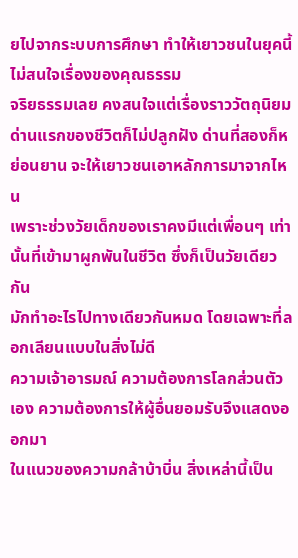ยไปจากระบบการศึกษา ทำให้เยาวชนในยุคนี้ไม่สนใจเรื่องของคุณธรรม
จริยธรรมเลย คงสนใจแต่เรื่องราววัตถุนิยม
ด่านแรกของชีวิตก็ไม่ปลูกฝัง ด่านที่สองก็หย่อนยาน จะให้เยาวชนเอาหลักการมาจากไหน
เพราะช่วงวัยเด็กของเราคงมีแต่เพื่อนๆ เท่านั้นที่เข้ามาผูกพันในชีวิต ซึ่งก็เป็นวัยเดียวกัน
มักทำอะไรไปทางเดียวกันหมด โดยเฉพาะที่ลอกเลียนแบบในสิ่งไม่ดี
ความเจ้าอารมณ์ ความต้องการโลกส่วนตัวเอง ความต้องการให้ผู้อื่นยอมรับจึงแสดงออกมา
ในแนวของความกล้าบ้าบิ่น สิ่งเหล่านี้เป็น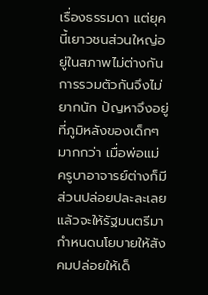เรื่องธรรมดา แต่ยุคนี้เยาวชนส่วนใหญ่อยู่ในสภาพไม่ต่างกัน
การรวมตัวกันจึงไม่ยากนัก ปัญหาจึงอยู่ที่ภูมิหลังของเด็กๆ มากกว่า เมื่อพ่อแม่
ครูบาอาจารย์ต่างก็มีส่วนปล่อยปละละเลย แล้วจะให้รัฐมนตรีมากำหนดนโยบายให้สังคมปล่อยให้เด็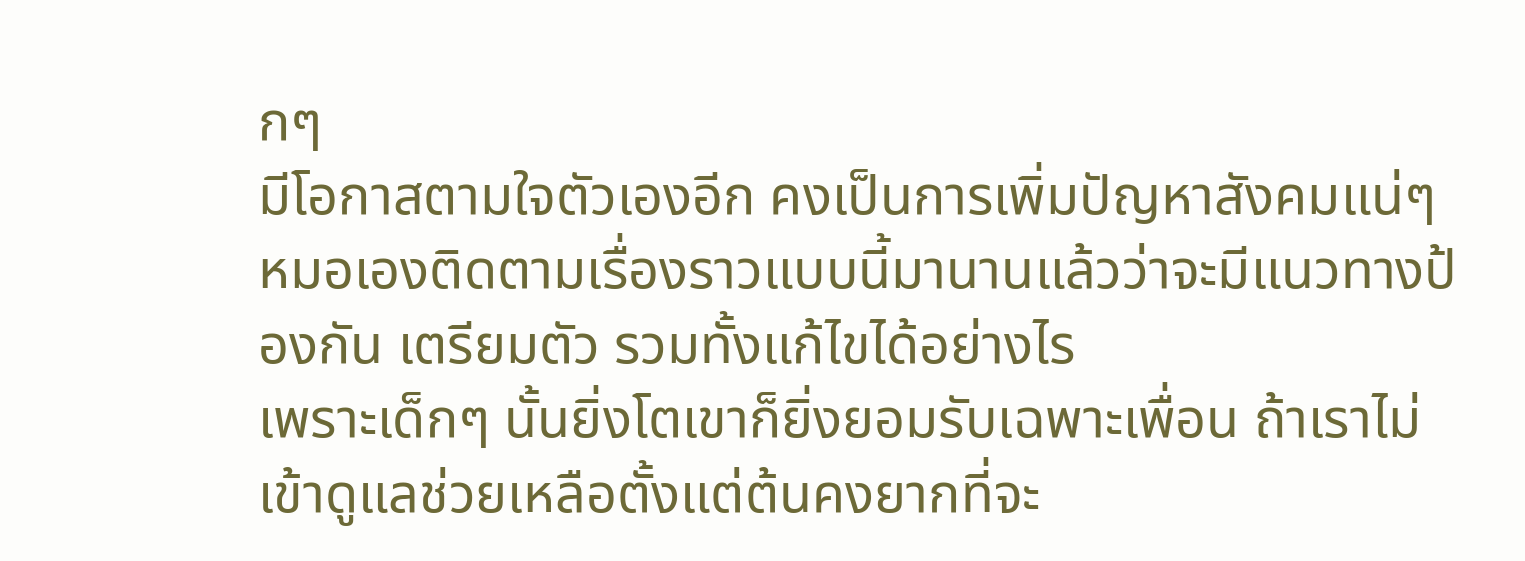กๆ
มีโอกาสตามใจตัวเองอีก คงเป็นการเพิ่มปัญหาสังคมแน่ๆ
หมอเองติดตามเรื่องราวแบบนี้มานานแล้วว่าจะมีแนวทางป้องกัน เตรียมตัว รวมทั้งแก้ไขได้อย่างไร
เพราะเด็กๆ นั้นยิ่งโตเขาก็ยิ่งยอมรับเฉพาะเพื่อน ถ้าเราไม่เข้าดูแลช่วยเหลือตั้งแต่ต้นคงยากที่จะ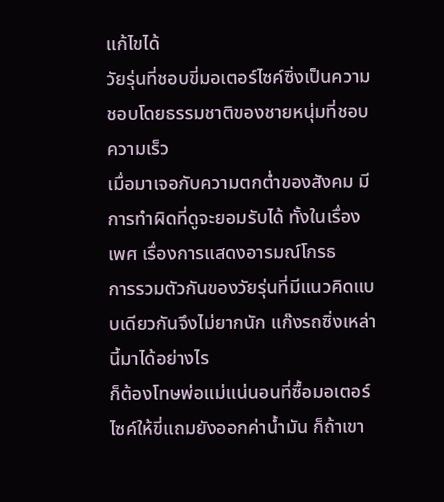แก้ไขได้
วัยรุ่นที่ชอบขี่มอเตอร์ไซค์ซิ่งเป็นความชอบโดยธรรมชาติของชายหนุ่มที่ชอบความเร็ว
เมื่อมาเจอกับความตกต่ำของสังคม มีการทำผิดที่ดูจะยอมรับได้ ทั้งในเรื่องเพศ เรื่องการแสดงอารมณ์โกรธ
การรวมตัวกันของวัยรุ่นที่มีแนวคิดแบบเดียวกันจึงไม่ยากนัก แก๊งรถซิ่งเหล่านี้มาได้อย่างไร
ก็ต้องโทษพ่อแม่แน่นอนที่ซื้อมอเตอร์ไซค์ให้ขี่แถมยังออกค่าน้ำมัน ก็ถ้าเขา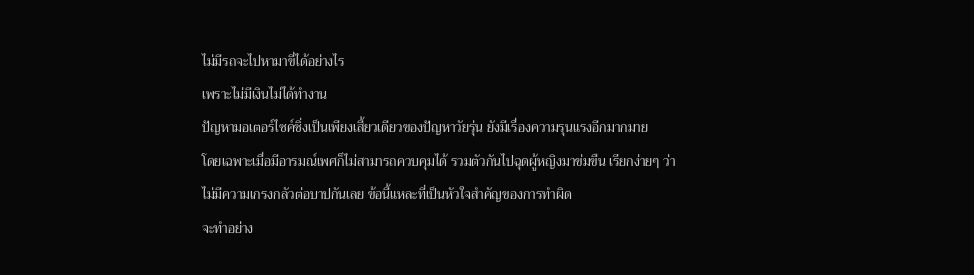ไม่มีรถจะไปหามาขี่ได้อย่างไร
เพราะไม่มีเงินไม่ได้ทำงาน
ปัญหามอเตอร์ไซค์ซิ่งเป็นเพียงเสี้ยวเดียวของปัญหาวัยรุ่น ยังมีเรื่องความรุนแรงอีกมากมาย
โดยเฉพาะเมื่อมีอารมณ์เพศก็ไม่สามารถควบคุมได้ รวมตัวกันไปฉุดผู้หญิงมาข่มขืน เรียกง่ายๆ ว่า
ไม่มีความเกรงกลัวต่อบาปกันเลย ข้อนี้แหละที่เป็นหัวใจสำคัญของการทำผิด
จะทำอย่าง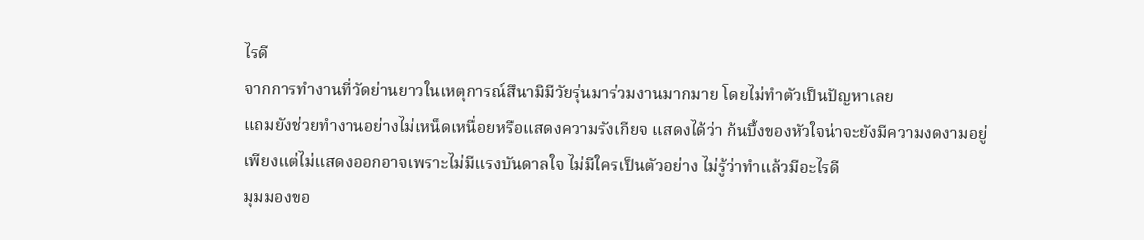ไรดี
จากการทำงานที่วัดย่านยาวในเหตุการณ์สึนามิมีวัยรุ่นมาร่วมงานมากมาย โดยไม่ทำตัวเป็นปัญหาเลย
แถมยังช่วยทำงานอย่างไม่เหน็ดเหนื่อยหรือแสดงความรังเกียจ แสดงได้ว่า ก้นบึ้งของหัวใจน่าจะยังมีความงดงามอยู่
เพียงแต่ไม่แสดงออกอาจเพราะไม่มีแรงบันดาลใจ ไม่มีใครเป็นตัวอย่าง ไม่รู้ว่าทำแล้วมีอะไรดี
มุมมองขอ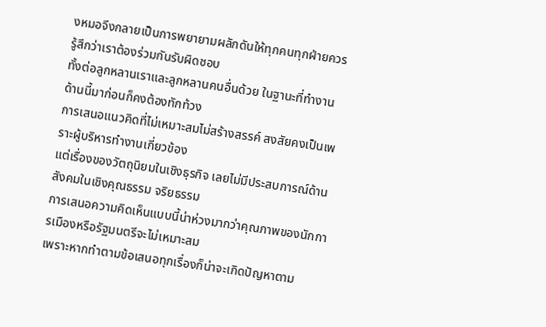งหมอจึงกลายเป็นการพยายามผลักดันให้ทุกคนทุกฝ่ายควรรู้สึกว่าเราต้องร่วมกันรับผิดชอบ
ทั้งต่อลูกหลานเราและลูกหลานคนอื่นด้วย ในฐานะที่ทำงานด้านนี้มาก่อนก็คงต้องทักท้วง
การเสนอแนวคิดที่ไม่เหมาะสมไม่สร้างสรรค์ สงสัยคงเป็นเพราะผู้บริหารทำงานเกี่ยวข้อง
แต่เรื่องของวัตถุนิยมในเชิงธุรกิจ เลยไม่มีประสบการณ์ด้านสังคมในเชิงคุณธรรม จริยธรรม
การเสนอความคิดเห็นแบบนี้น่าห่วงมากว่าคุณภาพของนักการเมืองหรือรัฐมนตรีจะไม่เหมาะสม
เพราะหากทำตามข้อเสนอทุกเรื่องก็น่าจะเกิดปัญหาตาม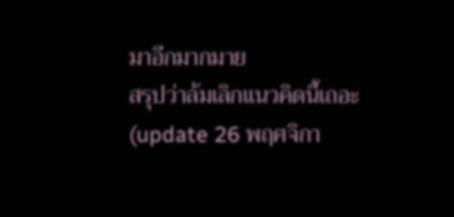มาอีกมากมาย
สรุปว่าล้มเลิกแนวคิดนี้เถอะ
(update 26 พฤศจิกา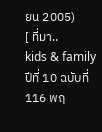ยน 2005)
[ ที่มา..
kids & family ปีที่ 10 ฉบับที่ 116 พฤ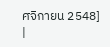ศจิกายน 2548]
|